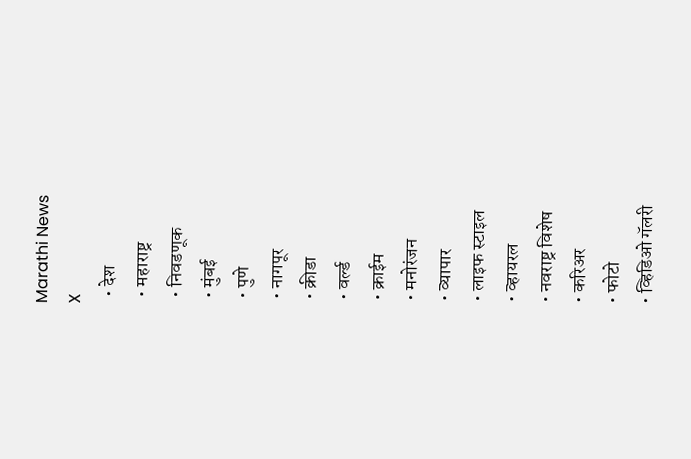Marathi News
X
  • देश
  • महाराष्ट्र
  • निवडणूक
  • मुंबई
  • पुणे
  • नागपूर
  • क्रीडा
  • वर्ल्ड
  • क्राईम
  • मनोरंजन
  • व्यापार
  • लाइफ स्टाइल
  • व्हायरल
  • नवराष्ट्र विशेष
  • करिअर
  • फोटो
  • व्हिडिओ गॅलरी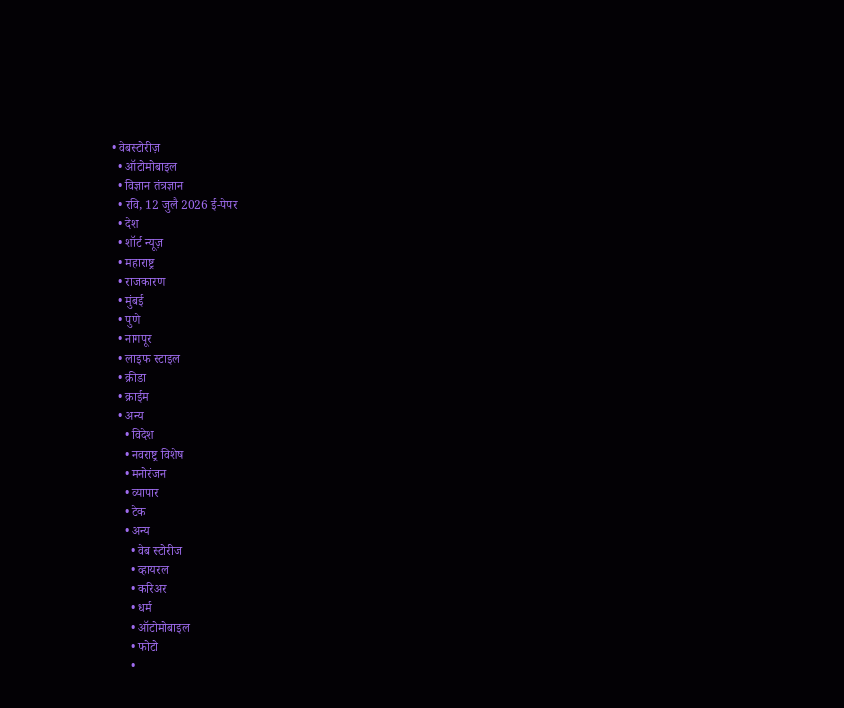• वेबस्टोरीज़
  • ऑटोमोबाइल
  • विज्ञान तंत्रज्ञान
  • रवि, 12 जुलै 2026 ई-पेपर
  • देश
  • शॉर्ट न्यूज़
  • महाराष्ट्र
  • राजकारण
  • मुंबई
  • पुणे
  • नागपूर
  • लाइफ स्टाइल
  • क्रीडा
  • क्राईम
  • अन्य
    • विदेश
    • नवराष्ट्र विशेष
    • मनोरंजन
    • व्यापार
    • टेक
    • अन्य
      • वेब स्टोरीज
      • व्हायरल
      • करिअर
      • धर्म
      • ऑटोमोबाइल
      • फोटो
      •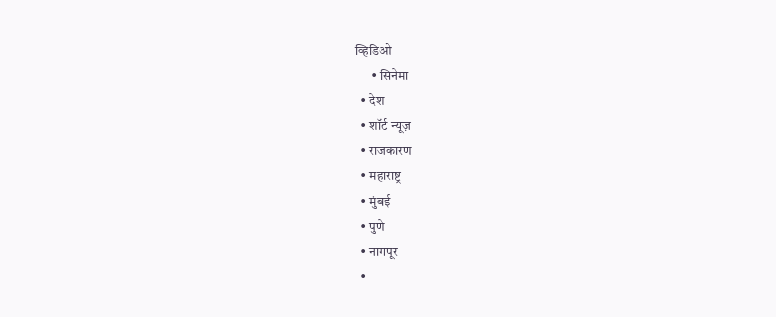व्हिडिओ
      • सिनेमा
  • देश
  • शॉर्ट न्यूज़
  • राजकारण
  • महाराष्ट्र
  • मुंबई
  • पुणे
  • नागपूर
  •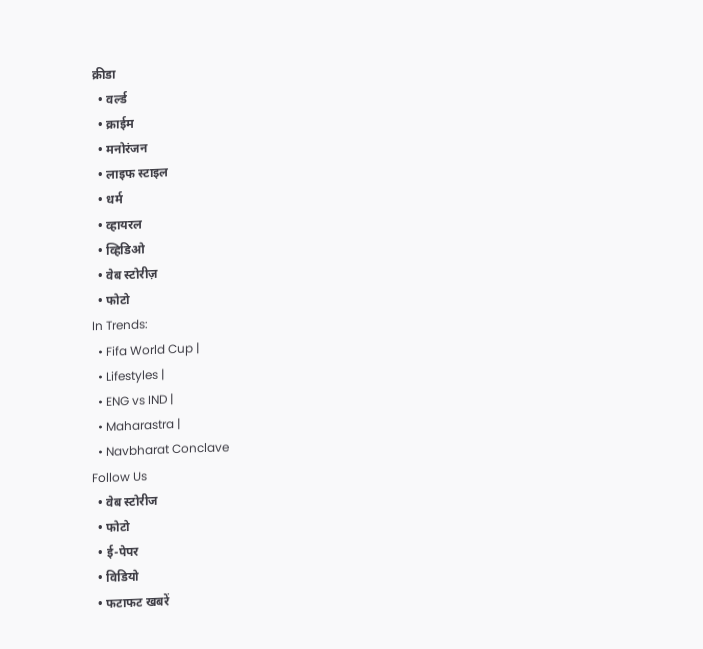क्रीडा
  • वर्ल्ड
  • क्राईम
  • मनोरंजन
  • लाइफ स्टाइल
  • धर्म
  • व्हायरल
  • व्हिडिओ
  • वेब स्टोरीज़
  • फोटो
In Trends:
  • Fifa World Cup |
  • Lifestyles |
  • ENG vs IND |
  • Maharastra |
  • Navbharat Conclave
Follow Us
  • वेब स्टोरीज
  • फोटो
  • ई-पेपर
  • विडियो
  • फटाफट खबरें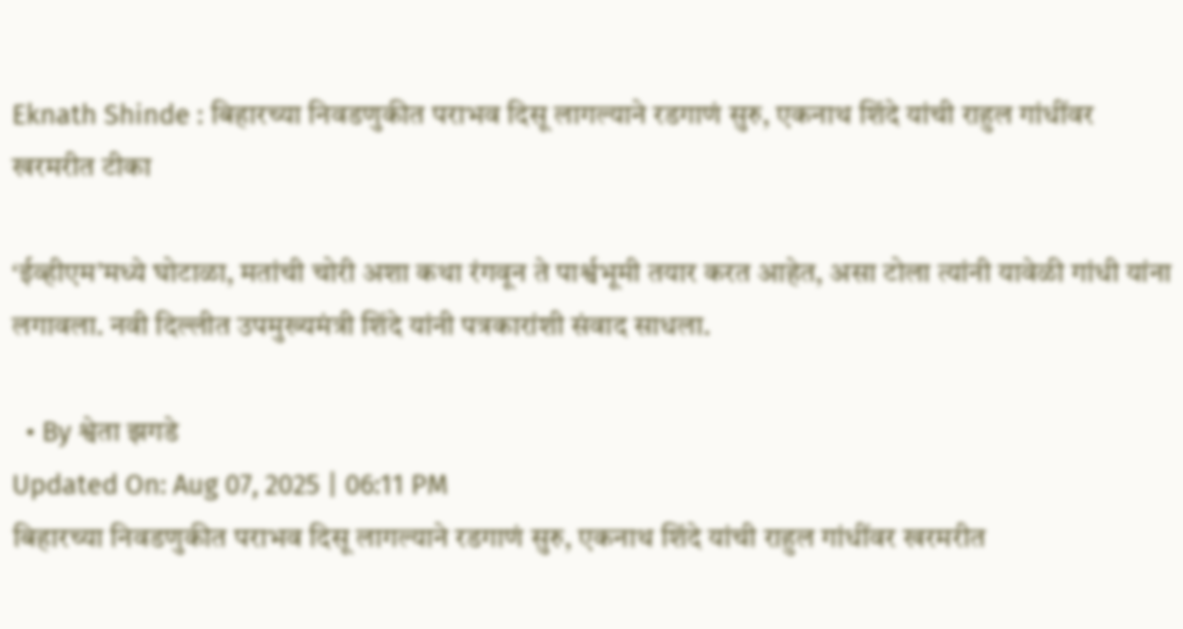Eknath Shinde : बिहारच्या निवडणुकीत पराभव दिसू लागल्याने रडगाणं सुरु, एकनाथ शिंदे यांची राहुल गांधींवर खरमरीत टीका

‘ईव्हीएम’मध्ये घोटाळा, मतांची चोरी अशा कथा रंगवून ते पार्श्वभूमी तयार करत आहेत, असा टोला त्यांनी यावेळी गांधी यांना लगावला. नवी दिल्लीत उपमुख्यमंत्री शिंदे यांनी पत्रकारांशी संवाद साधला.

  • By श्वेता झगडे
Updated On: Aug 07, 2025 | 06:11 PM
बिहारच्या निवडणुकीत पराभव दिसू लागल्याने रडगाणं सुरु, एकनाथ शिंदे यांची राहुल गांधींवर खरमरीत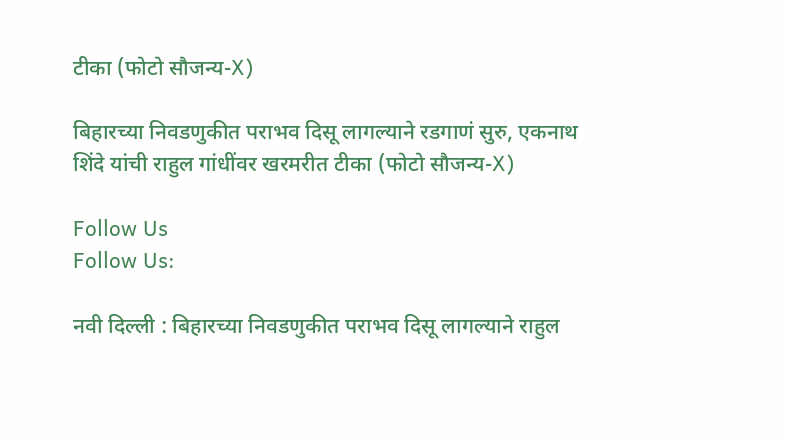टीका (फोटो सौजन्य-X)

बिहारच्या निवडणुकीत पराभव दिसू लागल्याने रडगाणं सुरु, एकनाथ शिंदे यांची राहुल गांधींवर खरमरीत टीका (फोटो सौजन्य-X)

Follow Us
Follow Us:

नवी दिल्ली : बिहारच्या निवडणुकीत पराभव दिसू लागल्याने राहुल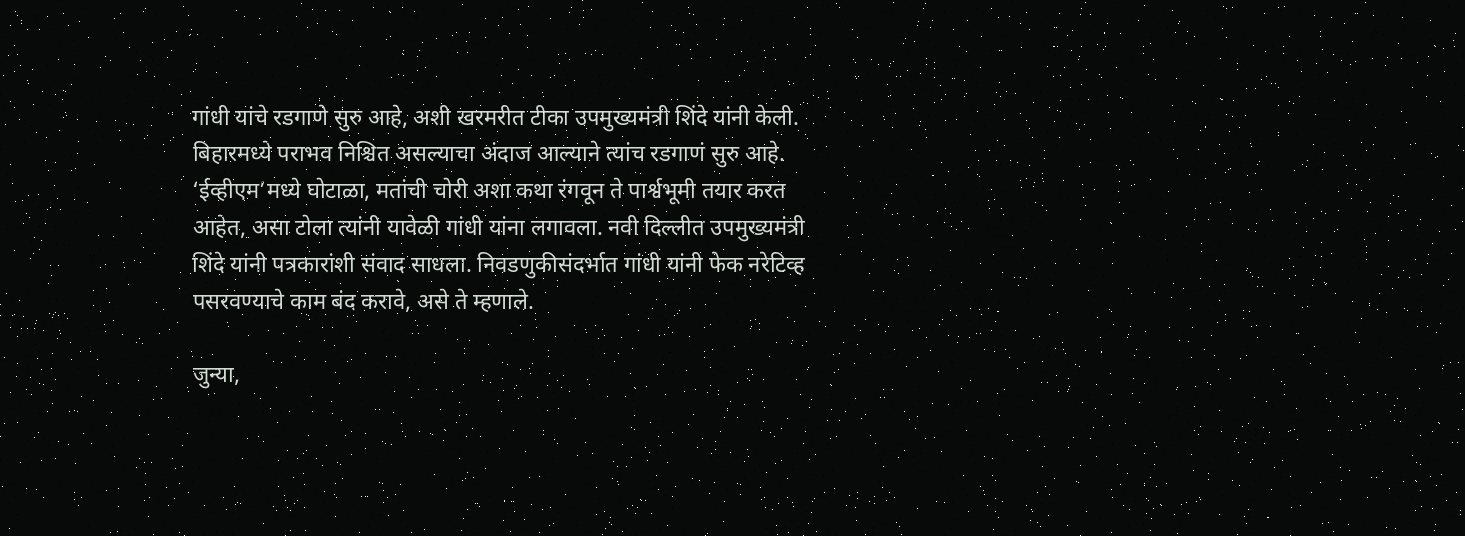गांधी यांचे रडगाणे सुरु आहे, अशी खरमरीत टीका उपमुख्यमंत्री शिंदे यांनी केली. बिहारमध्ये पराभव निश्चित असल्याचा अंदाज आल्याने त्यांच रडगाणं सुरु आहे. ‘ईव्हीएम’मध्ये घोटाळा, मतांची चोरी अशा कथा रंगवून ते पार्श्वभूमी तयार करत आहेत, असा टोला त्यांनी यावेळी गांधी यांना लगावला. नवी दिल्लीत उपमुख्यमंत्री शिंदे यांनी पत्रकारांशी संवाद साधला. निवडणुकीसंदर्भात गांधी यांनी फेक नरेटिव्ह पसरवण्याचे काम बंद करावे, असे ते म्हणाले.

जुन्या,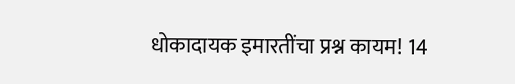धोकादायक इमारतींचा प्रश्न कायम! 14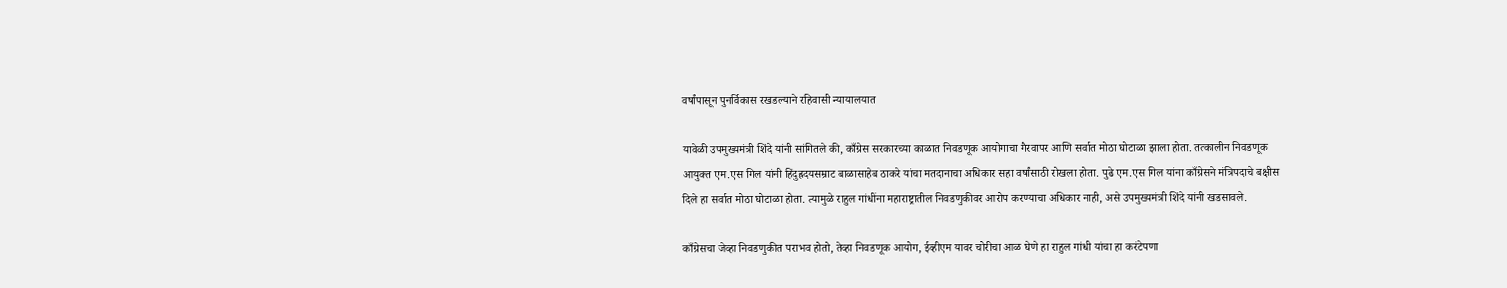वर्षांपासून पुनर्विकास रखडल्याने रहिवासी न्यायालयात

यावेळी उपमुख्यमंत्री शिंदे यांनी सांगितले की, काँग्रेस सरकारच्या काळात निवडणूक आयोगाचा गैरवापर आणि सर्वात मोठा घोटाळा झाला होता. तत्कालीन निवडणूक आयुक्त एम.एस गिल यांनी हिंदुह्रदयसम्राट बाळासाहेब ठाकरे यांचा मतदानाचा अधिकार सहा वर्षांसाठी रोखला होता. पुढे एम.एस गिल यांना काँग्रेसने मंत्रिपदाचे बक्षीस दिले हा सर्वात मोठा घोटाळा होता. त्यामुळे राहुल गांधींना महाराष्ट्रातील निवडणुकीवर आरोप करण्याचा अधिकार नाही, असे उपमुख्यमंत्री शिंदे यांनी खडसावले.

काँग्रेसचा जेव्हा निवडणुकीत पराभव होतो, तेव्हा निवडणूक आयोग, ईव्हीएम यावर चोरीचा आळ घेणे हा राहुल गांधी यांचा हा करंटेपणा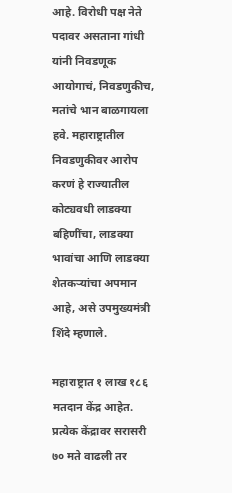आहे. विरोधी पक्ष नेते पदावर असताना गांधी यांनी निवडणूक आयोगाचं, निवडणुकीच, मतांचे भान बाळगायला हवे. महाराष्ट्रातील निवडणुकीवर आरोप करणं हे राज्यातील कोट्यवधी लाडक्या बहिणींचा, लाडक्या भावांचा आणि लाडक्या शेतकऱ्यांचा अपमान आहे, असे उपमुख्यमंत्री शिंदे म्हणाले.

महाराष्ट्रात १ लाख १८६ मतदान केंद्र आहेत. प्रत्येक केंद्रावर सरासरी ७० मते वाढली तर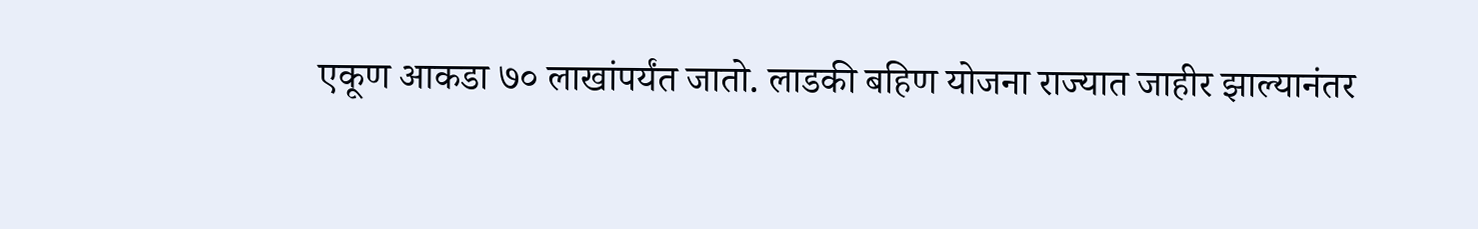एकूण आकडा ७० लाखांपर्यंत जातो. लाडकी बहिण योजना राज्यात जाहीर झाल्यानंतर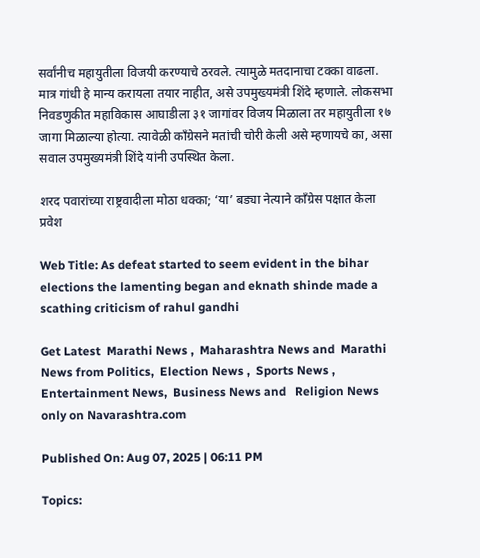सर्वांनीच महायुतीला विजयी करण्याचे ठरवले. त्यामुळे मतदानाचा टक्का वाढला. मात्र गांधी हे मान्य करायला तयार नाहीत, असे उपमुख्यमंत्री शिंदे म्हणाले. लोकसभा निवडणुकीत महाविकास आघाडीला ३१ जागांवर विजय मिळाला तर महायुतीला १७ जागा मिळाल्या होत्या. त्यावेळी काँग्रेसने मतांची चोरी केली असे म्हणायचे का, असा सवाल उपमुख्यमंत्री शिंदे यांनी उपस्थित केला.

शरद पवारांच्या राष्ट्रवादीला मोठा धक्का; ‘या’ बड्या नेत्याने काँग्रेस पक्षात केला प्रवेश

Web Title: As defeat started to seem evident in the bihar elections the lamenting began and eknath shinde made a scathing criticism of rahul gandhi

Get Latest  Marathi News ,  Maharashtra News and  Marathi News from Politics,  Election News ,  Sports News ,  Entertainment News,  Business News and   Religion News  only on Navarashtra.com

Published On: Aug 07, 2025 | 06:11 PM

Topics: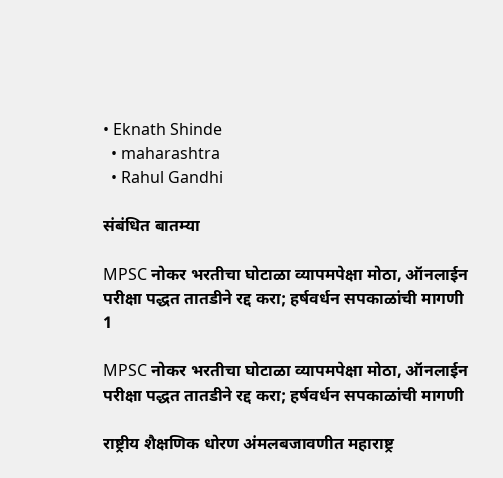• Eknath Shinde
  • maharashtra
  • Rahul Gandhi

संबंधित बातम्या

MPSC नोकर भरतीचा घोटाळा व्यापमपेक्षा मोठा, ऑनलाईन परीक्षा पद्धत तातडीने रद्द करा; हर्षवर्धन सपकाळांची मागणी
1

MPSC नोकर भरतीचा घोटाळा व्यापमपेक्षा मोठा, ऑनलाईन परीक्षा पद्धत तातडीने रद्द करा; हर्षवर्धन सपकाळांची मागणी

राष्ट्रीय शैक्षणिक धोरण अंमलबजावणीत महाराष्ट्र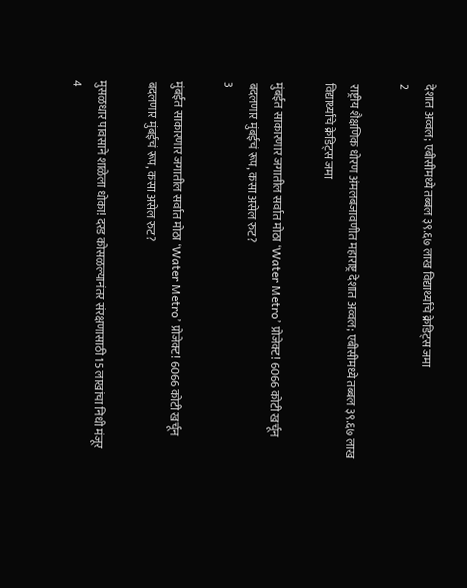देशात अव्वल; एबीसीमध्ये तब्बल ३९.६७ लाख विद्यार्थ्यांचे क्रेडिट्स जमा
2

राष्ट्रीय शैक्षणिक धोरण अंमलबजावणीत महाराष्ट्र देशात अव्वल; एबीसीमध्ये तब्बल ३९.६७ लाख विद्यार्थ्यांचे क्रेडिट्स जमा

मुंबईत साकारणार जगातील सर्वात मोठा ‘Water Metro’ प्रोजेक्ट! 6066 कोटी खर्चून बदलणार मुंबईचं रूप, कसा असेल रुट?
3

मुंबईत साकारणार जगातील सर्वात मोठा ‘Water Metro’ प्रोजेक्ट! 6066 कोटी खर्चून बदलणार मुंबईचं रूप, कसा असेल रुट?

मुसळधार पावसाने शाळेला धोका! दरड कोसळल्यानंतर संरक्षणासाठी 15 लाखांचा निधी मंजूर
4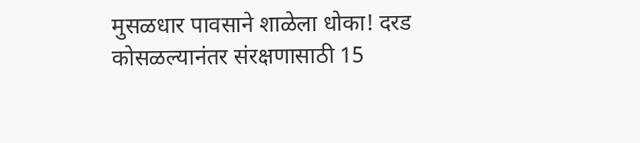मुसळधार पावसाने शाळेला धोका! दरड कोसळल्यानंतर संरक्षणासाठी 15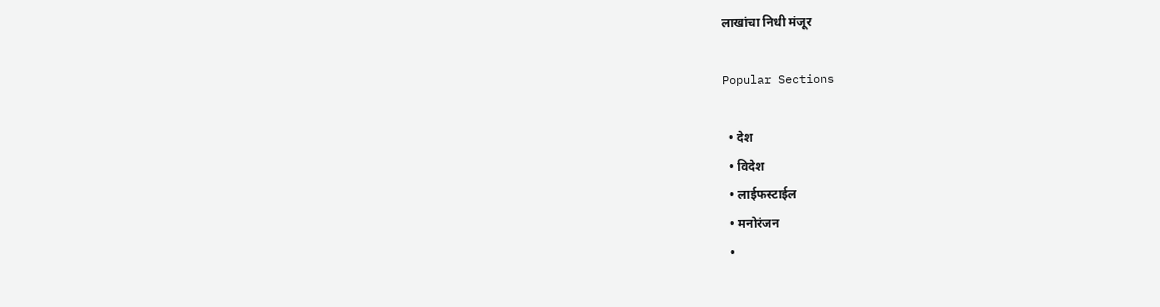लाखांचा निधी मंजूर

Popular Sections

  • देश
  • विदेश
  • लाईफस्टाईल
  • मनोरंजन
  •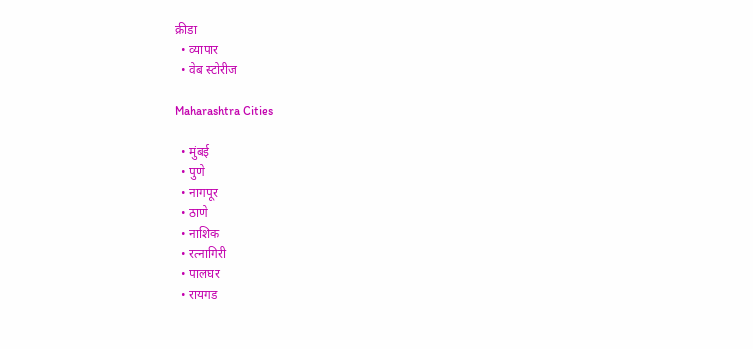क्रीडा
  • व्यापार
  • वेब स्टोरीज

Maharashtra Cities

  • मुंबई
  • पुणे
  • नागपूर
  • ठाणे
  • नाशिक
  • रत्नागिरी
  • पालघर
  • रायगड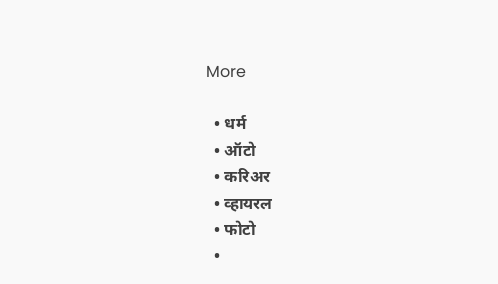More

  • धर्म
  • ऑटो
  • करिअर
  • व्हायरल
  • फोटो
  •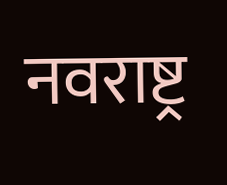नवराष्ट्र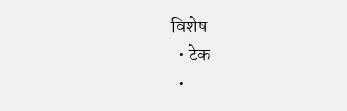विशेष
  • टेक
  •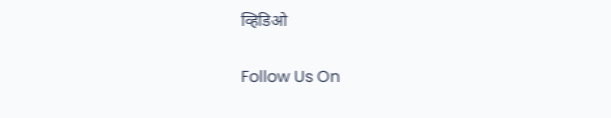व्हिडिओ

Follow Us On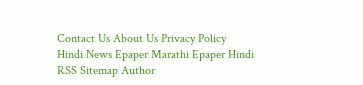Contact Us About Us Privacy Policy
Hindi News Epaper Marathi Epaper Hindi RSS Sitemap Author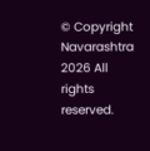© Copyright Navarashtra 2026 All rights reserved.